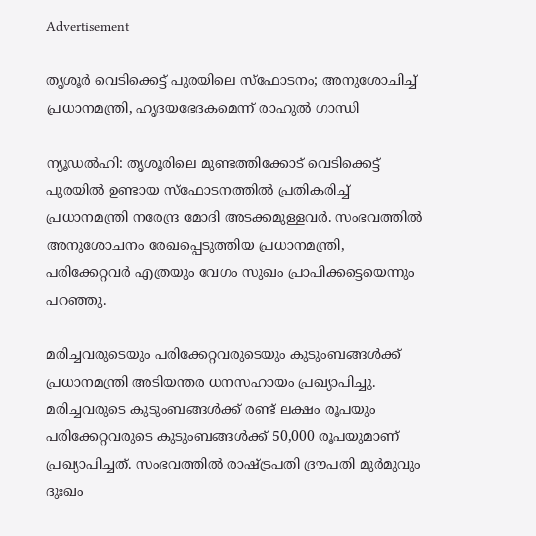Advertisement

തൃശൂര്‍ വെടിക്കെട്ട് പുരയിലെ സ്‌ഫോടനം; അനുശോചിച്ച് പ്രധാനമന്ത്രി, ഹൃദയഭേദകമെന്ന് രാഹുല്‍ ഗാന്ധി

ന്യൂഡല്‍ഹി: തൃശൂരിലെ മുണ്ടത്തിക്കോട് വെടിക്കെട്ട് പുരയില്‍ ഉണ്ടായ സ്‌ഫോടനത്തില്‍ പ്രതികരിച്ച് പ്രധാനമന്ത്രി നരേന്ദ്ര മോദി അടക്കമുള്ളവര്‍. സംഭവത്തില്‍ അനുശോചനം രേഖപ്പെടുത്തിയ പ്രധാനമന്ത്രി, പരിക്കേറ്റവര്‍ എത്രയും വേഗം സുഖം പ്രാപിക്കട്ടെയെന്നും പറഞ്ഞു.

മരിച്ചവരുടെയും പരിക്കേറ്റവരുടെയും കുടുംബങ്ങള്‍ക്ക് പ്രധാനമന്ത്രി അടിയന്തര ധനസഹായം പ്രഖ്യാപിച്ചു. മരിച്ചവരുടെ കുടുംബങ്ങള്‍ക്ക് രണ്ട് ലക്ഷം രൂപയും പരിക്കേറ്റവരുടെ കുടുംബങ്ങള്‍ക്ക് 50,000 രൂപയുമാണ് പ്രഖ്യാപിച്ചത്. സംഭവത്തില്‍ രാഷ്ട്രപതി ദ്രൗപതി മുര്‍മുവും ദുഃഖം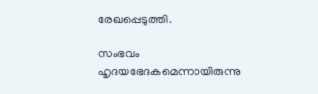രേഖപ്പെടുത്തി.

സംഭവം ഹൃദയഭേദകമെന്നായിരുന്നു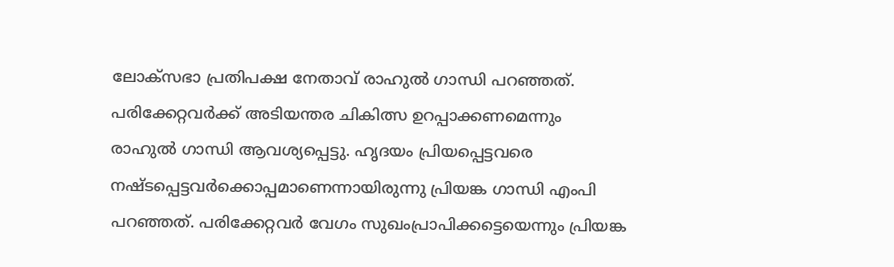ലോക്‌സഭാ പ്രതിപക്ഷ നേതാവ് രാഹുല്‍ ഗാന്ധി പറഞ്ഞത്. പരിക്കേറ്റവര്‍ക്ക് അടിയന്തര ചികിത്സ ഉറപ്പാക്കണമെന്നും രാഹുല്‍ ഗാന്ധി ആവശ്യപ്പെട്ടു. ഹൃദയം പ്രിയപ്പെട്ടവരെ നഷ്ടപ്പെട്ടവര്‍ക്കൊപ്പമാണെന്നായിരുന്നു പ്രിയങ്ക ഗാന്ധി എംപി പറഞ്ഞത്. പരിക്കേറ്റവര്‍ വേഗം സുഖംപ്രാപിക്കട്ടെയെന്നും പ്രിയങ്ക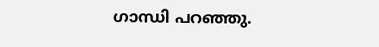ഗാന്ധി പറഞ്ഞു.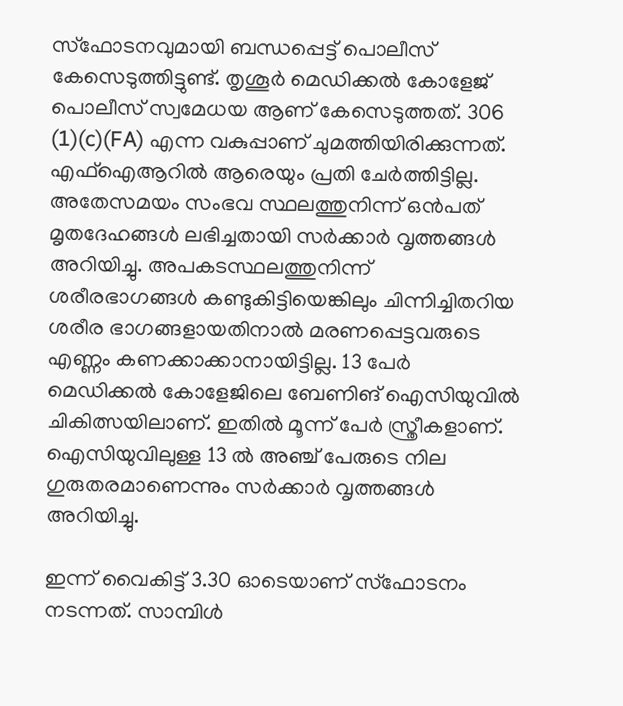സ്‌ഫോടനവുമായി ബന്ധപ്പെട്ട് പൊലീസ് കേസെടുത്തിട്ടുണ്ട്. തൃശൂര്‍ മെഡിക്കല്‍ കോളേജ് പൊലീസ് സ്വമേധയ ആണ് കേസെടുത്തത്. 306 (1)(c)(FA) എന്ന വകുപ്പാണ് ചുമത്തിയിരിക്കുന്നത്. എഫ്‌ഐആറില്‍ ആരെയും പ്രതി ചേര്‍ത്തിട്ടില്ല. അതേസമയം സംഭവ സ്ഥലത്തുനിന്ന് ഒന്‍പത് മൃതദേഹങ്ങള്‍ ലഭിച്ചതായി സര്‍ക്കാര്‍ വൃത്തങ്ങള്‍ അറിയിച്ചു. അപകടസ്ഥലത്തുനിന്ന് ശരീരഭാഗങ്ങള്‍ കണ്ടുകിട്ടിയെങ്കിലും ചിന്നിച്ചിതറിയ ശരീര ഭാഗങ്ങളായതിനാല്‍ മരണപ്പെട്ടവരുടെ എണ്ണം കണക്കാക്കാനായിട്ടില്ല. 13 പേര്‍ മെഡിക്കല്‍ കോളേജിലെ ബേണിങ് ഐസിയുവില്‍ ചികിത്സയിലാണ്. ഇതില്‍ മൂന്ന് പേര്‍ സ്ത്രീകളാണ്. ഐസിയുവിലുള്ള 13 ല്‍ അഞ്ച് പേരുടെ നില ഗുരുതരമാണെന്നും സര്‍ക്കാര്‍ വൃത്തങ്ങള്‍ അറിയിച്ചു.

ഇന്ന് വൈകിട്ട് 3.30 ഓടെയാണ് സ്‌ഫോടനം നടന്നത്. സാമ്പിള്‍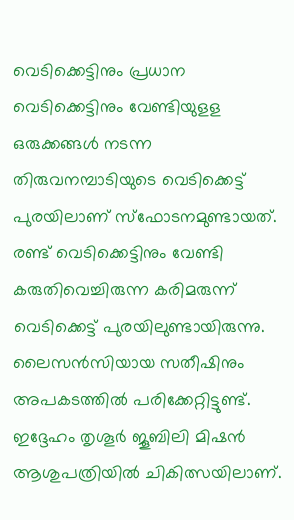വെടിക്കെട്ടിനും പ്രധാന വെടിക്കെട്ടിനും വേണ്ടിയുളള ഒരുക്കങ്ങള്‍ നടന്ന തിരുവനമ്പാടിയുടെ വെടിക്കെട്ട് പുരയിലാണ് സ്‌ഫോടനമുണ്ടായത്. രണ്ട് വെടിക്കെട്ടിനും വേണ്ടി കരുതിവെച്ചിരുന്ന കരിമരുന്ന് വെടിക്കെട്ട് പുരയിലുണ്ടായിരുന്നു. ലൈസന്‍സിയായ സതീഷിനും അപകടത്തില്‍ പരിക്കേറ്റിട്ടുണ്ട്. ഇദ്ദേഹം തൃശൂര്‍ ജൂബിലി മിഷന്‍ ആശുപത്രിയില്‍ ചികിത്സയിലാണ്.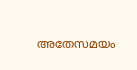അതേസമയം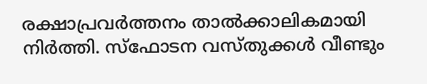രക്ഷാപ്രവര്‍ത്തനം താല്‍ക്കാലികമായി നിര്‍ത്തി. സ്‌ഫോടന വസ്തുക്കള്‍ വീണ്ടും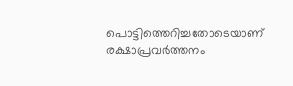പൊട്ടിത്തെറിച്ചതോടെയാണ് രക്ഷാപ്രവര്‍ത്തനം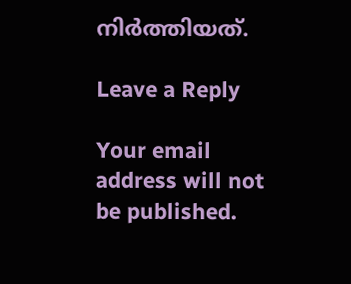നിര്‍ത്തിയത്.

Leave a Reply

Your email address will not be published.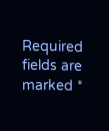Required fields are marked *